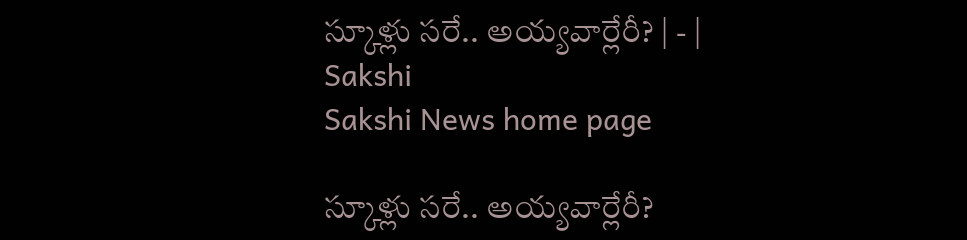స్కూళ్లు సరే.. అయ్యవార్లేరీ? | - | Sakshi
Sakshi News home page

స్కూళ్లు సరే.. అయ్యవార్లేరీ?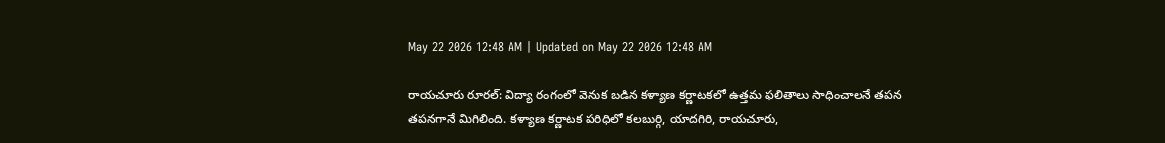May 22 2026 12:48 AM | Updated on May 22 2026 12:48 AM

రాయచూరు రూరల్‌: విద్యా రంగంలో వెనుక బడిన కళ్యాణ కర్ణాటకలో ఉత్తమ ఫలితాలు సాధించాలనే తపన తపనగానే మిగిలింది. కళ్యాణ కర్ణాటక పరిధిలో కలబుర్గి, యాదగిరి, రాయచూరు,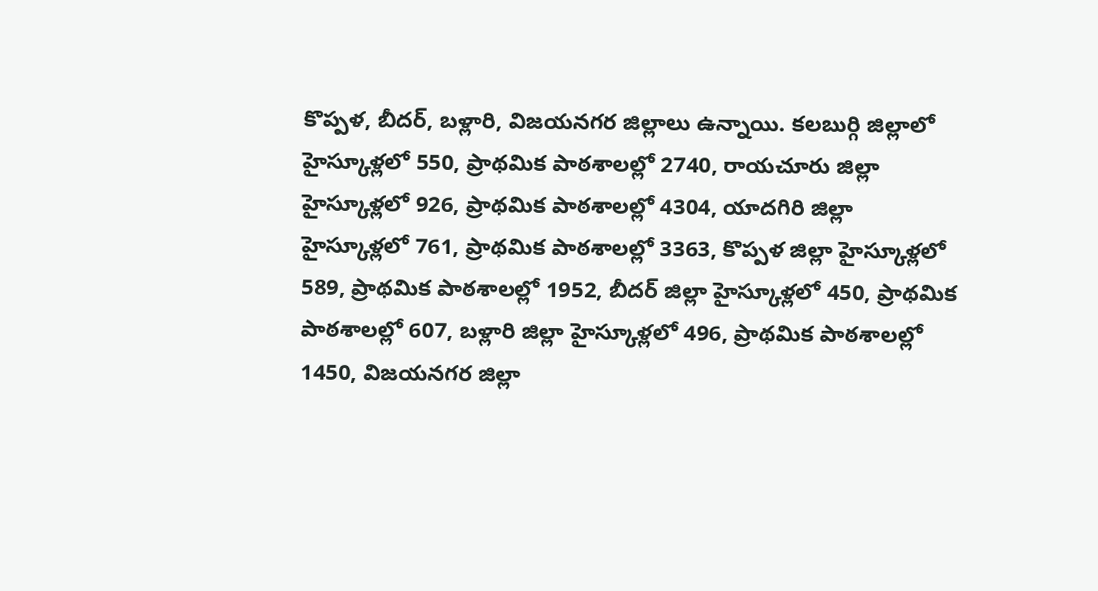కొప్పళ, బీదర్‌, బళ్లారి, విజయనగర జిల్లాలు ఉన్నాయి. కలబుర్గి జిల్లాలో హైస్కూళ్లలో 550, ప్రాథమిక పాఠశాలల్లో 2740, రాయచూరు జిల్లా హైస్కూళ్లలో 926, ప్రాథమిక పాఠశాలల్లో 4304, యాదగిరి జిల్లా హైస్కూళ్లలో 761, ప్రాథమిక పాఠశాలల్లో 3363, కొప్పళ జిల్లా హైస్కూళ్లలో 589, ప్రాథమిక పాఠశాలల్లో 1952, బీదర్‌ జిల్లా హైస్కూళ్లలో 450, ప్రాథమిక పాఠశాలల్లో 607, బళ్లారి జిల్లా హైస్కూళ్లలో 496, ప్రాథమిక పాఠశాలల్లో 1450, విజయనగర జిల్లా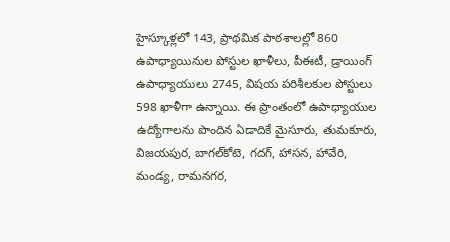హైస్కూళ్లలో 143, ప్రాథమిక పాఠశాలల్లో 860 ఉపాధ్యాయినుల పోస్టుల ఖాళీలు, పీఈటీ, డ్రాయింగ్‌ ఉపాధ్యాయులు 2745, విషయ పరిశీలకుల పోస్టులు 598 ఖాళీగా ఉన్నాయి. ఈ ప్రాంతంలో ఉపాధ్యాయుల ఉద్యోగాలను పొందిన ఏడాదికే మైసూరు, తుమకూరు, విజయపుర, బాగల్‌కోటె, గదగ్‌, హాసన, హావేరి, మండ్య, రామనగర,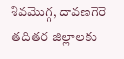శివమొగ్గ, దావణగెరె తదితర జిల్లాలకు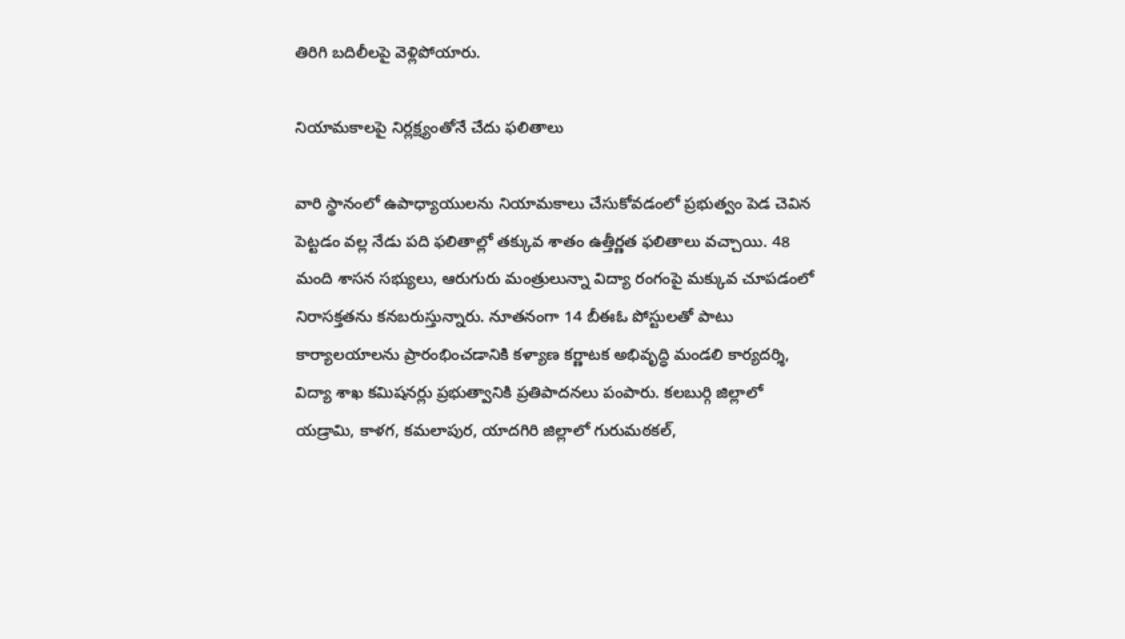తిరిగి బదిలీలపై వెళ్లిపోయారు.

నియామకాలపై నిర్లక్ష్యంతోనే చేదు ఫలితాలు

వారి స్థానంలో ఉపాధ్యాయులను నియామకాలు చేసుకోవడంలో ప్రభుత్వం పెడ చెవిన పెట్టడం వల్ల నేడు పది ఫలితాల్లో తక్కువ శాతం ఉత్తీర్ణత ఫలితాలు వచ్చాయి. 48 మంది శాసన సభ్యులు, ఆరుగురు మంత్రులున్నా విద్యా రంగంపై మక్కువ చూపడంలో నిరాసక్తతను కనబరుస్తున్నారు. నూతనంగా 14 బీఈఓ పోస్టులతో పాటు కార్యాలయాలను ప్రారంభించడానికి కళ్యాణ కర్ణాటక అభివృద్ధి మండలి కార్యదర్శి, విద్యా శాఖ కమిషనర్లు ప్రభుత్వానికి ప్రతిపాదనలు పంపారు. కలబుర్గి జిల్లాలో యడ్రామి, కాళగ, కమలాపుర, యాదగిరి జిల్లాలో గురుమఠకల్‌,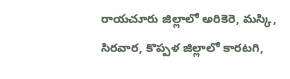రాయచూరు జిల్లాలో అరికెరె, మస్కి, సిరవార, కొప్పళ జిల్లాలో కారటగి,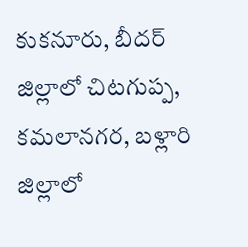కుకనూరు, బీదర్‌ జిల్లాలో చిటగుప్ప, కమలానగర, బళ్లారి జిల్లాలో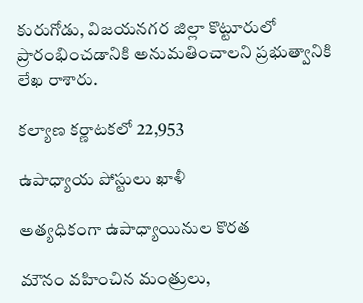కురుగోడు, విజయనగర జిల్లా కొట్టూరులో ప్రారంభించడానికి అనుమతించాలని ప్రభుత్వానికి లేఖ రాశారు.

కల్యాణ కర్ణాటకలో 22,953

ఉపాధ్యాయ పోస్టులు ఖాళీ

అత్యధికంగా ఉపాధ్యాయినుల కొరత

మౌనం వహించిన మంత్రులు,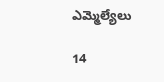ఎమ్మెల్యేలు

14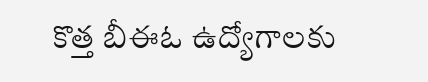కొత్త బీఈఓ ఉద్యోగాలకు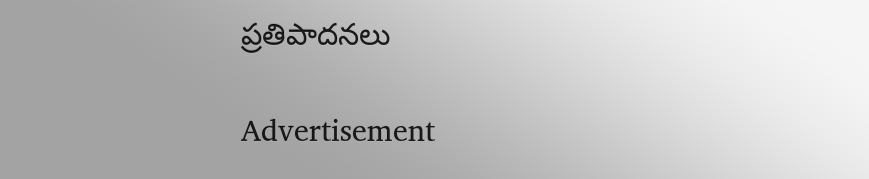ప్రతిపాదనలు

Advertisement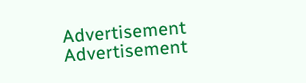Advertisement
Advertisement